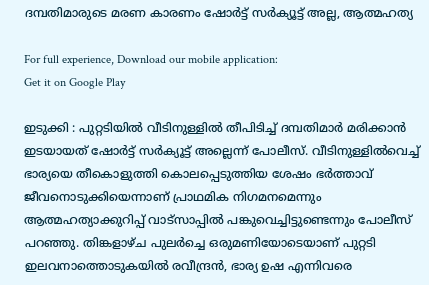ദമ്പതിമാരുടെ മരണ കാരണം ഷോര്‍ട്ട് സര്‍ക്യൂട്ട് അല്ല, ആത്മഹത്യ

For full experience, Download our mobile application:
Get it on Google Play

ഇടുക്കി : പുറ്റടിയില്‍ വീടിനുള്ളിൽ തീപിടിച്ച് ദമ്പതിമാർ മരിക്കാൻ ഇടയായത് ഷോര്‍ട്ട് സര്‍ക്യൂട്ട് അല്ലെന്ന് പോലീസ്. വീടിനുള്ളില്‍വെച്ച് ഭാര്യയെ തീകൊളുത്തി കൊലപ്പെടുത്തിയ ശേഷം ഭര്‍ത്താവ് ജീവനൊടുക്കിയെന്നാണ് പ്രാഥമിക നിഗമനമെന്നും ആത്മഹത്യാക്കുറിപ്പ് വാട്‌സാപ്പില്‍ പങ്കുവെച്ചിട്ടുണ്ടെന്നും പോലീസ് പറഞ്ഞു. തിങ്കളാഴ്ച പുലര്‍ച്ചെ ഒരുമണിയോടെയാണ് പുറ്റടി ഇലവനാത്തൊടുകയില്‍ രവീന്ദ്രന്‍, ഭാര്യ ഉഷ എന്നിവരെ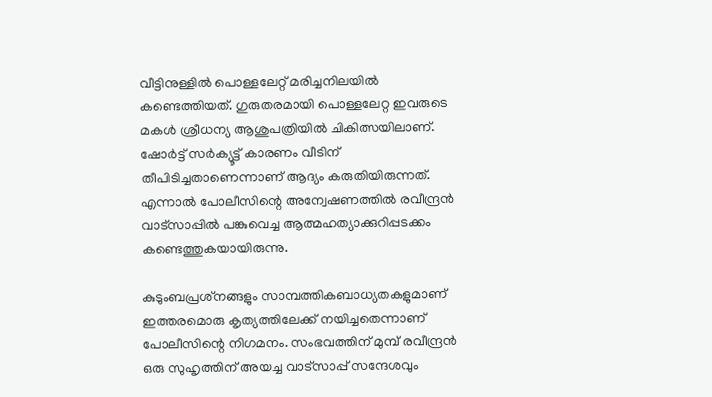വീട്ടിനുള്ളില്‍ പൊള്ളലേറ്റ് മരിച്ചനിലയില്‍ കണ്ടെത്തിയത്. ഗുരുതരമായി പൊള്ളലേറ്റ ഇവരുടെ മകള്‍ ശ്രീധന്യ ആശുപത്രിയില്‍ ചികിത്സയിലാണ്. ഷോര്‍ട്ട് സര്‍ക്യൂട്ട് കാരണം വീടിന് തീപിടിച്ചതാണെന്നാണ് ആദ്യം കരുതിയിരുന്നത്. എന്നാല്‍ പോലീസിന്റെ അന്വേഷണത്തില്‍ രവീന്ദ്രന്‍ വാട്‌സാപ്പില്‍ പങ്കുവെച്ച ആത്മഹത്യാക്കുറിപ്പടക്കം കണ്ടെത്തുകയായിരുന്നു.

കുടുംബപ്രശ്‌നങ്ങളും സാമ്പത്തികബാധ്യതകളുമാണ് ഇത്തരമൊരു കൃത്യത്തിലേക്ക് നയിച്ചതെന്നാണ് പോലീസിന്റെ നിഗമനം. സംഭവത്തിന് മുമ്പ് രവീന്ദ്രന്‍ ഒരു സുഹൃത്തിന് അയച്ച വാട്‌സാപ്പ് സന്ദേശവും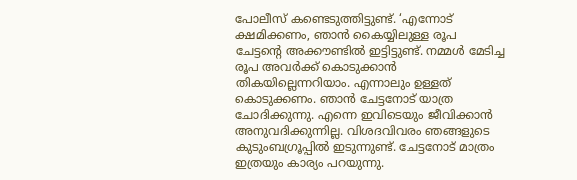പോലീസ് കണ്ടെടുത്തിട്ടുണ്ട്. ‘എന്നോട് ക്ഷമിക്കണം, ഞാന്‍ കൈയ്യിലുള്ള രൂപ ചേട്ടന്റെ അക്കൗണ്ടില്‍ ഇട്ടിട്ടുണ്ട്. നമ്മള്‍ മേടിച്ച രൂപ അവര്‍ക്ക് കൊടുക്കാന്‍ തികയില്ലെന്നറിയാം. എന്നാലും ഉള്ളത് കൊടുക്കണം. ഞാന്‍ ചേട്ടനോട് യാത്ര ചോദിക്കുന്നു. എന്നെ ഇവിടെയും ജീവിക്കാന്‍ അനുവദിക്കുന്നില്ല. വിശദവിവരം ഞങ്ങളുടെ കുടുംബഗ്രൂപ്പില്‍ ഇടുന്നുണ്ട്. ചേട്ടനോട് മാത്രം ഇത്രയും കാര്യം പറയുന്നു.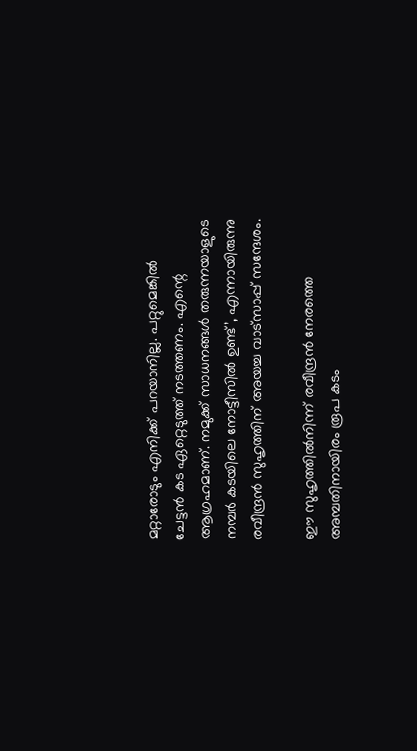മറ്റാരോടും എനിക്ക് പറയാനില്ല. പറ്റുമെങ്കില്‍ ചേട്ടന്‍ കട ഏറ്റെടുത്ത് നടത്തണം. എന്റെ ആഗ്രഹമാണ്. നമുക്ക് സാധനങ്ങള്‍ തരുന്നയാളുടെ നമ്പര്‍ കടയിലെ നോട്ടീസില്‍ ഉണ്ട്’, എന്നായിരുന്നു രവീന്ദ്രന്‍ സുഹൃത്തിന് അയച്ച വാട്‌സാപ്പ് സന്ദേശം.

ഈ സുഹൃത്തില്‍നിന്ന് രവീന്ദ്രന്‍ നേരത്തെ അമ്പതിനായിരം രൂപ കടം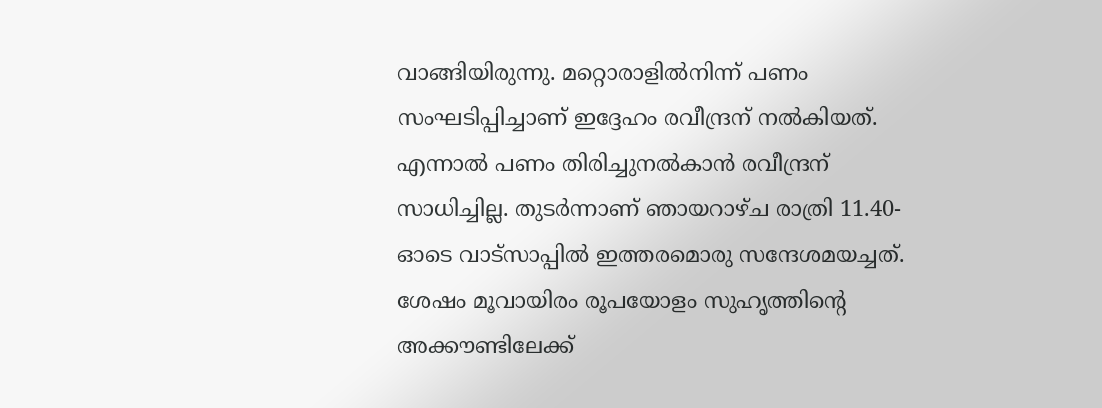വാങ്ങിയിരുന്നു. മറ്റൊരാളില്‍നിന്ന് പണം സംഘടിപ്പിച്ചാണ് ഇദ്ദേഹം രവീന്ദ്രന് നല്‍കിയത്. എന്നാല്‍ പണം തിരിച്ചുനല്‍കാന്‍ രവീന്ദ്രന് സാധിച്ചില്ല. തുടര്‍ന്നാണ് ഞായറാഴ്ച രാത്രി 11.40-ഓടെ വാട്‌സാപ്പില്‍ ഇത്തരമൊരു സന്ദേശമയച്ചത്. ശേഷം മൂവായിരം രൂപയോളം സുഹൃത്തിന്റെ അക്കൗണ്ടിലേക്ക്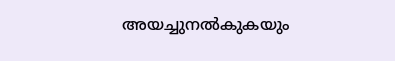അയച്ചുനല്‍കുകയും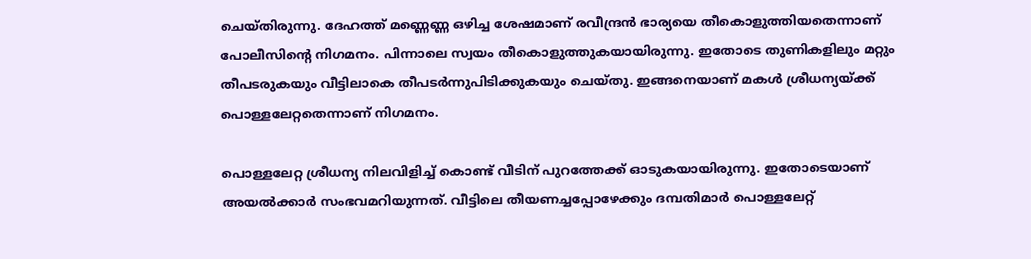ചെയ്തിരുന്നു. ദേഹത്ത് മണ്ണെണ്ണ ഒഴിച്ച ശേഷമാണ് രവീന്ദ്രന്‍ ഭാര്യയെ തീകൊളുത്തിയതെന്നാണ് പോലീസിന്റെ നിഗമനം. പിന്നാലെ സ്വയം തീകൊളുത്തുകയായിരുന്നു. ഇതോടെ തുണികളിലും മറ്റും തീപടരുകയും വീട്ടിലാകെ തീപടര്‍ന്നുപിടിക്കുകയും ചെയ്തു. ഇങ്ങനെയാണ് മകള്‍ ശ്രീധന്യയ്ക്ക് പൊള്ളലേറ്റതെന്നാണ് നിഗമനം.

പൊള്ളലേറ്റ ശ്രീധന്യ നിലവിളിച്ച് കൊണ്ട് വീടിന് പുറത്തേക്ക് ഓടുകയായിരുന്നു. ഇതോടെയാണ് അയല്‍ക്കാര്‍ സംഭവമറിയുന്നത്. വീട്ടിലെ തീയണച്ചപ്പോഴേക്കും ദമ്പതിമാര്‍ പൊള്ളലേറ്റ്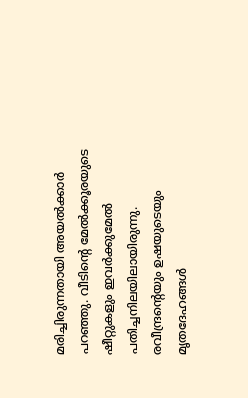മരിച്ചിരുന്നതായി അയല്‍ക്കാര്‍ പറഞ്ഞു. വീടിന്റെ മേല്‍ക്കൂരയുടെ ഷീറ്റുകളും ഇവര്‍ക്കുമേല്‍ പതിച്ചനിലയിലായിരുന്നു. രവീന്ദ്രന്റെയും ഉഷയുടെയും മൃതദേഹങ്ങള്‍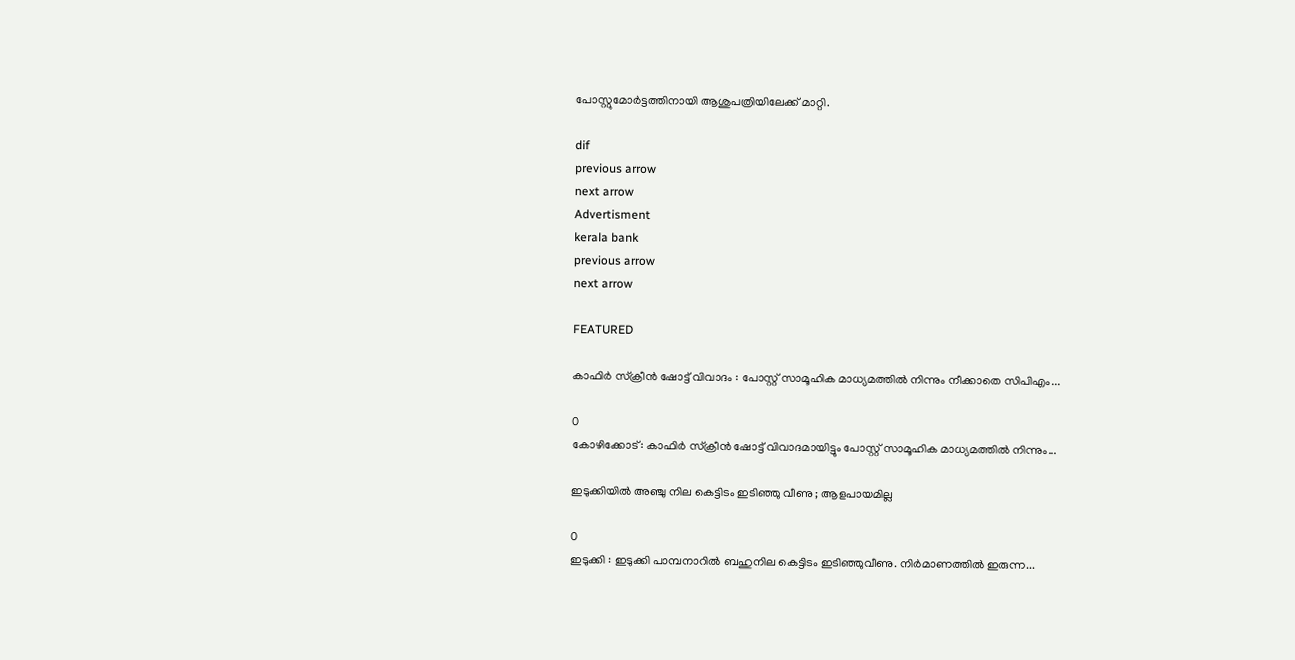പോസ്റ്റുമോര്‍ട്ടത്തിനായി ആശുപത്രിയിലേക്ക് മാറ്റി.

dif
previous arrow
next arrow
Advertisment
kerala bank
previous arrow
next arrow

FEATURED

കാഫിർ സ്ക്രീൻ ഷോട്ട് വിവാദം : പോസ്റ്റ്‌ സാമൂഹിക മാധ്യമത്തിൽ നിന്നും നീക്കാതെ സിപിഎം...

0
കോഴിക്കോട്: കാഫിർ സ്ക്രീൻ ഷോട്ട് വിവാദമായിട്ടും പോസ്റ്റ്‌ സാമൂഹിക മാധ്യമത്തിൽ നിന്നും...

ഇടുക്കിയിൽ അഞ്ചു നില കെട്ടിടം ഇടിഞ്ഞു വീണു ; ആളപായമില്ല

0
ഇടുക്കി : ഇടുക്കി പാമ്പനാറിൽ ബഹുനില കെട്ടിടം ഇടിഞ്ഞുവീണു. നിർമാണത്തിൽ ഇരുന്ന...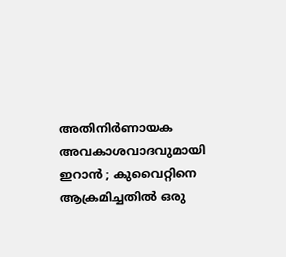അതിനിർണായക അവകാശവാദവുമായി ഇറാൻ ; കുവൈറ്റിനെ ആക്രമിച്ചതിൽ ഒരു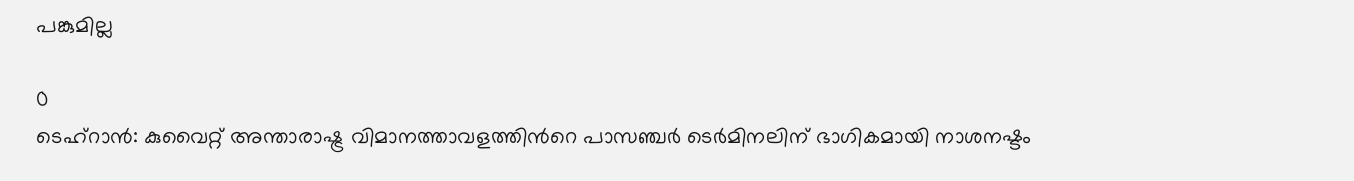പങ്കുമില്ല

0
ടെഹ്റാൻ: കുവൈറ്റ് അന്താരാഷ്ട്ര വിമാനത്താവളത്തിന്‍റെ പാസഞ്ചർ ടെർമിനലിന് ഭാഗികമായി നാശനഷ്ടം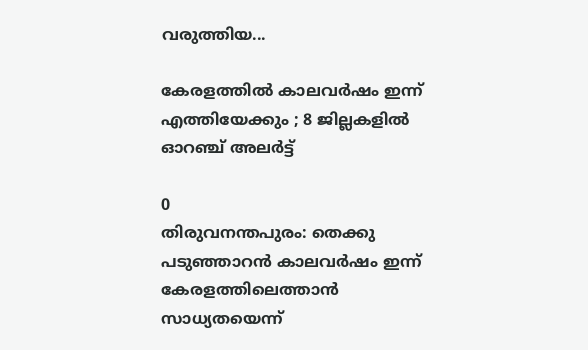വരുത്തിയ...

കേരളത്തിൽ കാലവർഷം ഇന്ന് എത്തിയേക്കും ; 8 ജില്ലകളിൽ ഓറഞ്ച് അലർട്ട്

0
തിരുവനന്തപുരം: തെക്കു പടുഞ്ഞാറൻ കാലവർഷം ഇന്ന് കേരളത്തിലെത്താൻ സാധ്യതയെന്ന്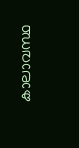കാലാവസ്ഥ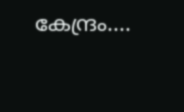കേന്ദ്രം....